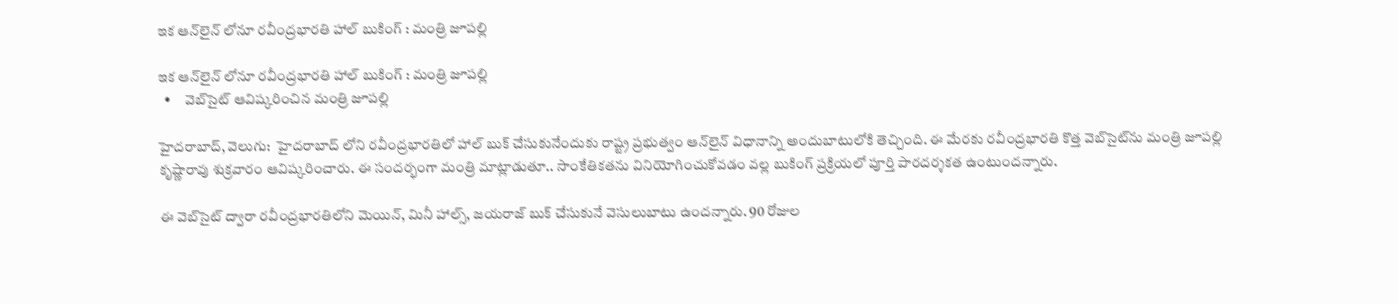ఇక ఆన్‌‌లైన్ లోనూ రవీంద్రభారతి హాల్ బుకింగ్ : మంత్రి జూపల్లి

ఇక ఆన్‌‌లైన్ లోనూ రవీంద్రభారతి హాల్ బుకింగ్ : మంత్రి జూపల్లి
  •     వెబ్‌‌సైట్‌‌ ఆవిష్కరించిన మంత్రి జూపల్లి

హైదరాబాద్, వెలుగు:  హైదరాబాద్ లోని రవీంద్రభారతిలో హాల్ బుక్ చేసుకునేందుకు రాష్ట్ర ప్రభుత్వం ఆన్‌‌లైన్ విధానాన్ని అందుబాటులోకి తెచ్చింది. ఈ మేరకు రవీంద్రభారతి కొత్త వెబ్‌‌సైట్‌‌ను మంత్రి జూపల్లి కృష్ణారావు శుక్రవారం ఆవిష్కరించారు. ఈ సందర్భంగా మంత్రి మాట్లాడుతూ.. సాంకేతికతను వినియోగించుకోవడం వల్ల బుకింగ్ ప్రక్రియలో పూర్తి పారదర్శకత ఉంటుందన్నారు.

ఈ వెబ్‌‌సైట్ ద్వారా రవీంద్రభారతిలోని మెయిన్, మినీ హాల్స్, జయరాజ్ బుక్ చేసుకునే వెసులుబాటు ఉందన్నారు. 90 రోజుల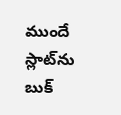ముందే స్లాట్‌‌ను బుక్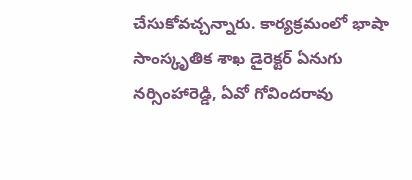చేసుకోవచ్చన్నారు. కార్యక్రమంలో భాషా సాంస్కృతిక శాఖ డైరెక్టర్ ఏనుగు నర్సింహారెడ్డి, ఏవో గోవిందరావు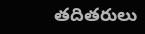తదితరులు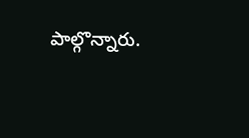పాల్గొన్నారు.